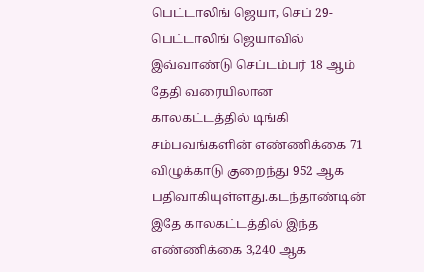பெட்டாலிங் ஜெயா, செப் 29- பெட்டாலிங் ஜெயாவில் இவ்வாண்டு செப்டம்பர் 18 ஆம் தேதி வரையிலான காலகட்டத்தில் டிங்கி சம்பவங்களின் எண்ணிக்கை 71 விழுக்காடு குறைந்து 952 ஆக பதிவாகியுள்ளது.கடந்தாண்டின் இதே காலகட்டத்தில் இந்த எண்ணிக்கை 3,240 ஆக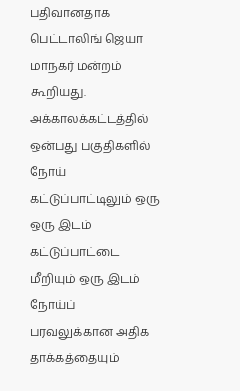பதிவானதாக பெட்டாலிங் ஜெயா மாநகர் மன்றம் கூறியது.
அக்காலக்கட்டத்தில் ஒன்பது பகுதிகளில் நோய் கட்டுப்பாட்டிலும் ஒரு ஒரு இடம் கட்டுப்பாட்டை மீறியும் ஒரு இடம் நோய்ப் பரவலுக்கான அதிக தாக்கத்தையும்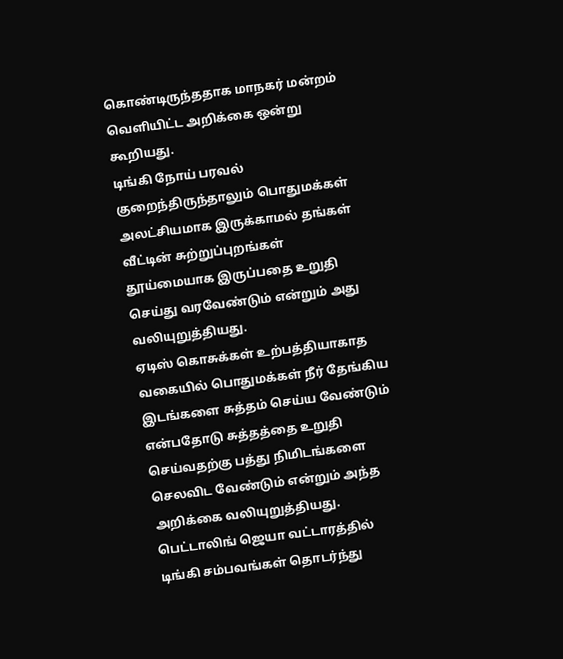கொண்டிருந்ததாக மாநகர் மன்றம் வெளியிட்ட அறிக்கை ஒன்று கூறியது.
டிங்கி நோய் பரவல் குறைந்திருந்தாலும் பொதுமக்கள் அலட்சியமாக இருக்காமல் தங்கள் வீட்டின் சுற்றுப்புறங்கள் தூய்மையாக இருப்பதை உறுதி செய்து வரவேண்டும் என்றும் அது வலியுறுத்தியது.
ஏடிஸ் கொசுக்கள் உற்பத்தியாகாத வகையில் பொதுமக்கள் நீர் தேங்கிய இடங்களை சுத்தம் செய்ய வேண்டும் என்பதோடு சுத்தத்தை உறுதி செய்வதற்கு பத்து நிமிடங்களை செலவிட வேண்டும் என்றும் அந்த அறிக்கை வலியுறுத்தியது.
பெட்டாலிங் ஜெயா வட்டாரத்தில் டிங்கி சம்பவங்கள் தொடர்ந்து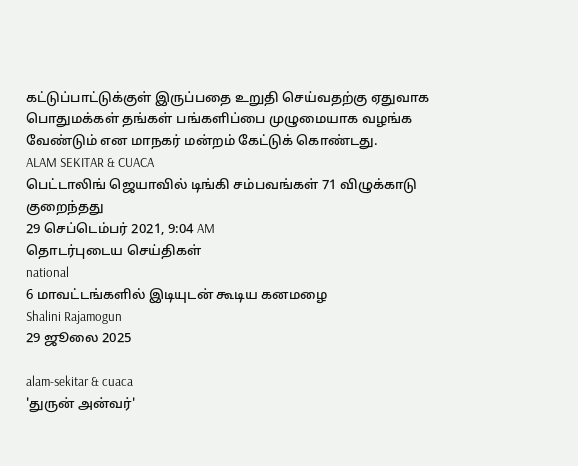கட்டுப்பாட்டுக்குள் இருப்பதை உறுதி செய்வதற்கு ஏதுவாக பொதுமக்கள் தங்கள் பங்களிப்பை முழுமையாக வழங்க வேண்டும் என மாநகர் மன்றம் கேட்டுக் கொண்டது.
ALAM SEKITAR & CUACA
பெட்டாலிங் ஜெயாவில் டிங்கி சம்பவங்கள் 71 விழுக்காடு குறைந்தது
29 செப்டெம்பர் 2021, 9:04 AM
தொடர்புடைய செய்திகள்
national
6 மாவட்டங்களில் இடியுடன் கூடிய கனமழை
Shalini Rajamogun
29 ஜூலை 2025

alam-sekitar & cuaca
'துருன் அன்வர்'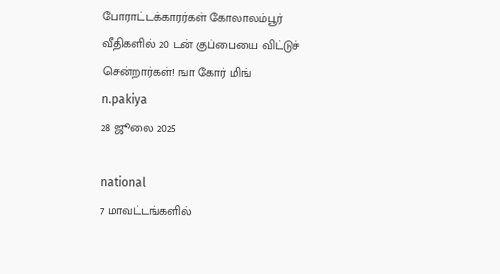போராட்டக்காரர்கள் கோலாலம்பூர் வீதிகளில் 20 டன் குப்பையை விட்டுச் சென்றார்கள்! ஙா கோர் மிங்
n.pakiya
28 ஜூலை 2025

national
7 மாவட்டங்களில்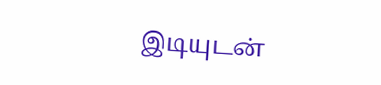இடியுடன்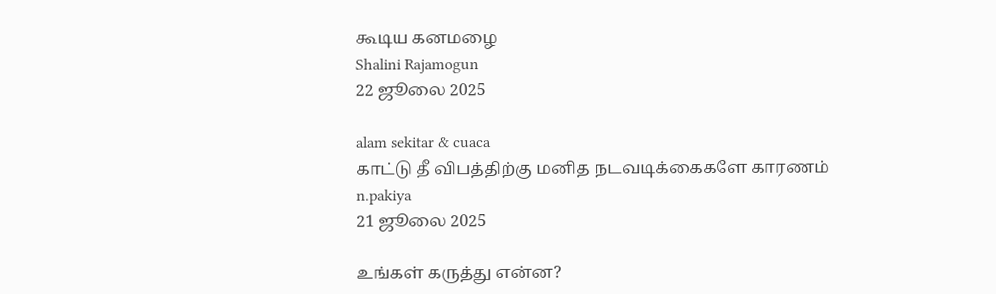கூடிய கனமழை
Shalini Rajamogun
22 ஜூலை 2025

alam sekitar & cuaca
காட்டு தீ விபத்திற்கு மனித நடவடிக்கைகளே காரணம்
n.pakiya
21 ஜூலை 2025

உங்கள் கருத்து என்ன?